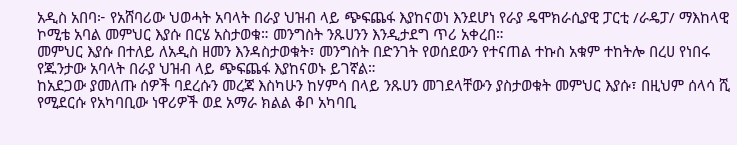አዲስ አበባ፦ የአሸባሪው ህወሓት አባላት በራያ ህዝብ ላይ ጭፍጨፋ እያከናወነ እንደሆነ የራያ ዴሞክራሲያዊ ፓርቲ /ራዴፓ/ ማእከላዊ ኮሚቴ አባል መምህር እያሱ በርሄ አስታወቁ። መንግስት ንጹሀንን እንዲታደግ ጥሪ አቀረበ።
መምህር እያሱ በተለይ ለአዲስ ዘመን እንዳስታወቁት፣ መንግስት በድንገት የወሰደውን የተናጠል ተኩስ አቁም ተከትሎ በረሀ የነበሩ የጁንታው አባላት በራያ ህዝብ ላይ ጭፍጨፋ እያከናወኑ ይገኛል።
ከአደጋው ያመለጡ ሰዎች ባደረሱን መረጃ እስካሁን ከሃምሳ በላይ ንጹሀን መገደላቸውን ያስታወቁት መምህር እያሱ፣ በዚህም ሰላሳ ሺ የሚደርሱ የአካባቢው ነዋሪዎች ወደ አማራ ክልል ቆቦ አካባቢ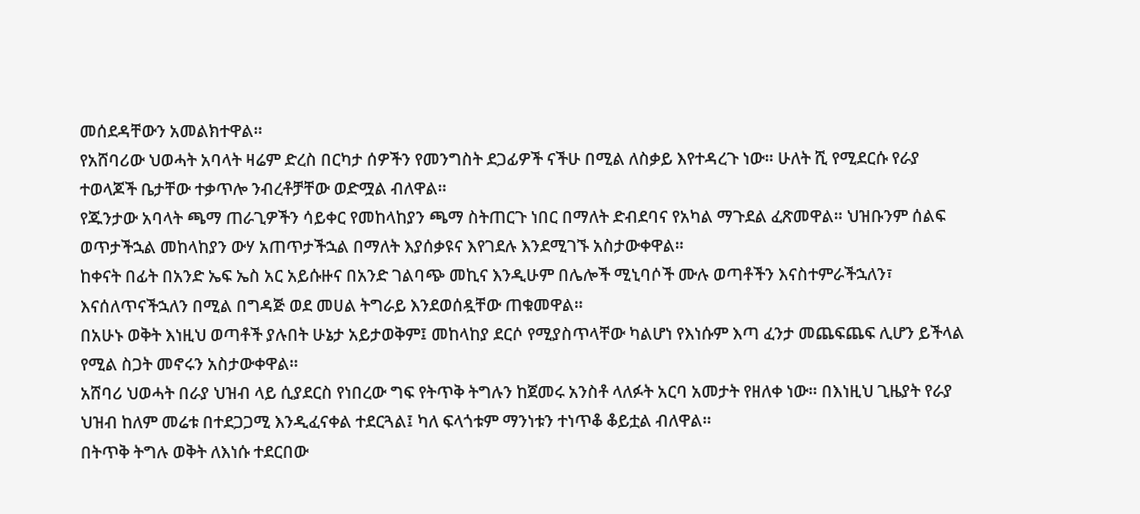መሰደዳቸውን አመልክተዋል።
የአሸባሪው ህወሓት አባላት ዛሬም ድረስ በርካታ ሰዎችን የመንግስት ደጋፊዎች ናችሁ በሚል ለስቃይ እየተዳረጉ ነው። ሁለት ሺ የሚደርሱ የራያ ተወላጆች ቤታቸው ተቃጥሎ ንብረቶቻቸው ወድሟል ብለዋል።
የጁንታው አባላት ጫማ ጠራጊዎችን ሳይቀር የመከላከያን ጫማ ስትጠርጉ ነበር በማለት ድብደባና የአካል ማጉደል ፈጽመዋል። ህዝቡንም ሰልፍ ወጥታችኋል መከላከያን ውሃ አጠጥታችኋል በማለት እያሰቃዩና እየገደሉ እንደሚገኙ አስታውቀዋል።
ከቀናት በፊት በአንድ ኤፍ ኤስ አር አይሱዙና በአንድ ገልባጭ መኪና እንዲሁም በሌሎች ሚኒባሶች ሙሉ ወጣቶችን እናስተምራችኋለን፣ እናሰለጥናችኋለን በሚል በግዳጅ ወደ መሀል ትግራይ እንደወሰዷቸው ጠቁመዋል።
በአሁኑ ወቅት እነዚህ ወጣቶች ያሉበት ሁኔታ አይታወቅም፤ መከላከያ ደርሶ የሚያስጥላቸው ካልሆነ የእነሱም እጣ ፈንታ መጨፍጨፍ ሊሆን ይችላል የሚል ስጋት መኖሩን አስታውቀዋል።
አሸባሪ ህወሓት በራያ ህዝብ ላይ ሲያደርስ የነበረው ግፍ የትጥቅ ትግሉን ከጀመሩ አንስቶ ላለፉት አርባ አመታት የዘለቀ ነው። በእነዚህ ጊዜያት የራያ ህዝብ ከለም መሬቱ በተደጋጋሚ እንዲፈናቀል ተደርጓል፤ ካለ ፍላጎቱም ማንነቱን ተነጥቆ ቆይቷል ብለዋል።
በትጥቅ ትግሉ ወቅት ለእነሱ ተደርበው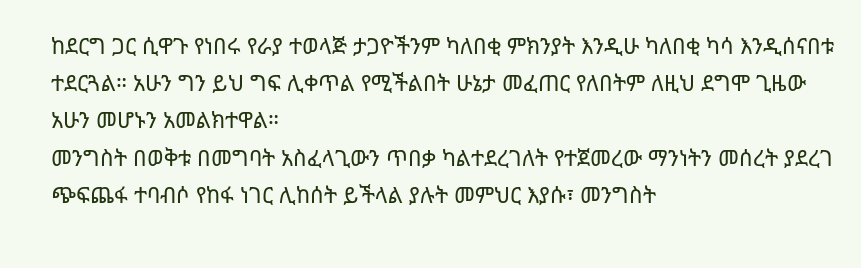ከደርግ ጋር ሲዋጉ የነበሩ የራያ ተወላጅ ታጋዮችንም ካለበቂ ምክንያት እንዲሁ ካለበቂ ካሳ እንዲሰናበቱ ተደርጓል። አሁን ግን ይህ ግፍ ሊቀጥል የሚችልበት ሁኔታ መፈጠር የለበትም ለዚህ ደግሞ ጊዜው አሁን መሆኑን አመልክተዋል።
መንግስት በወቅቱ በመግባት አስፈላጊውን ጥበቃ ካልተደረገለት የተጀመረው ማንነትን መሰረት ያደረገ ጭፍጨፋ ተባብሶ የከፋ ነገር ሊከሰት ይችላል ያሉት መምህር እያሱ፣ መንግስት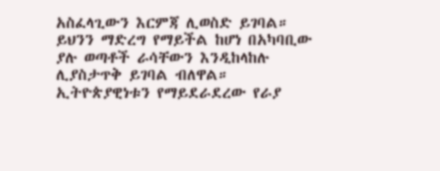አስፈላጊውን እርምጃ ሊወስድ ይገባል። ይህንን ማድረግ የማይችል ከሆነ በአካባቢው ያሉ ወጣቶች ራሳቸውን እንዲከላከሉ ሊያስታጥቅ ይገባል ብለዋል።
ኢትዮጵያዊነቱን የማይደራደረው የራያ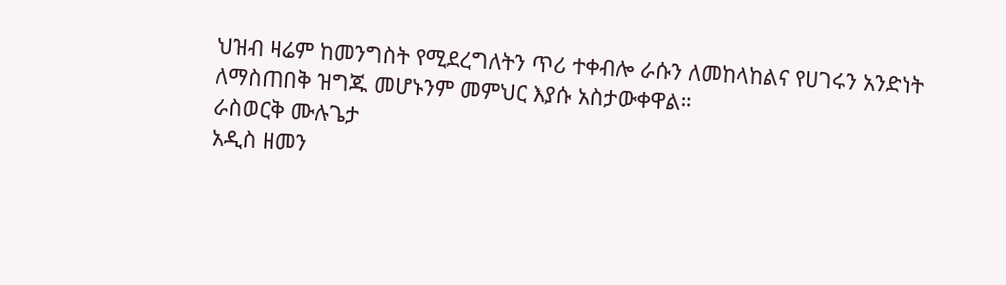ህዝብ ዛሬም ከመንግስት የሚደረግለትን ጥሪ ተቀብሎ ራሱን ለመከላከልና የሀገሩን አንድነት ለማስጠበቅ ዝግጁ መሆኑንም መምህር እያሱ አስታውቀዋል።
ራስወርቅ ሙሉጌታ
አዲስ ዘመን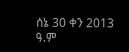ሰኔ 30 ቀን 2013 ዓ.ም